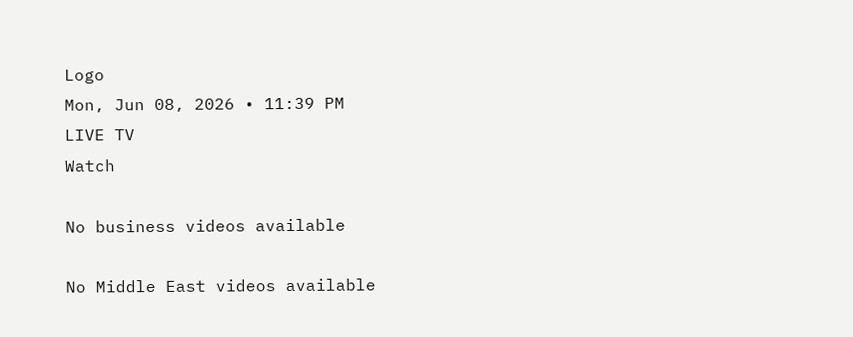Logo
Mon, Jun 08, 2026 • 11:39 PM
LIVE TV
Watch

No business videos available

No Middle East videos available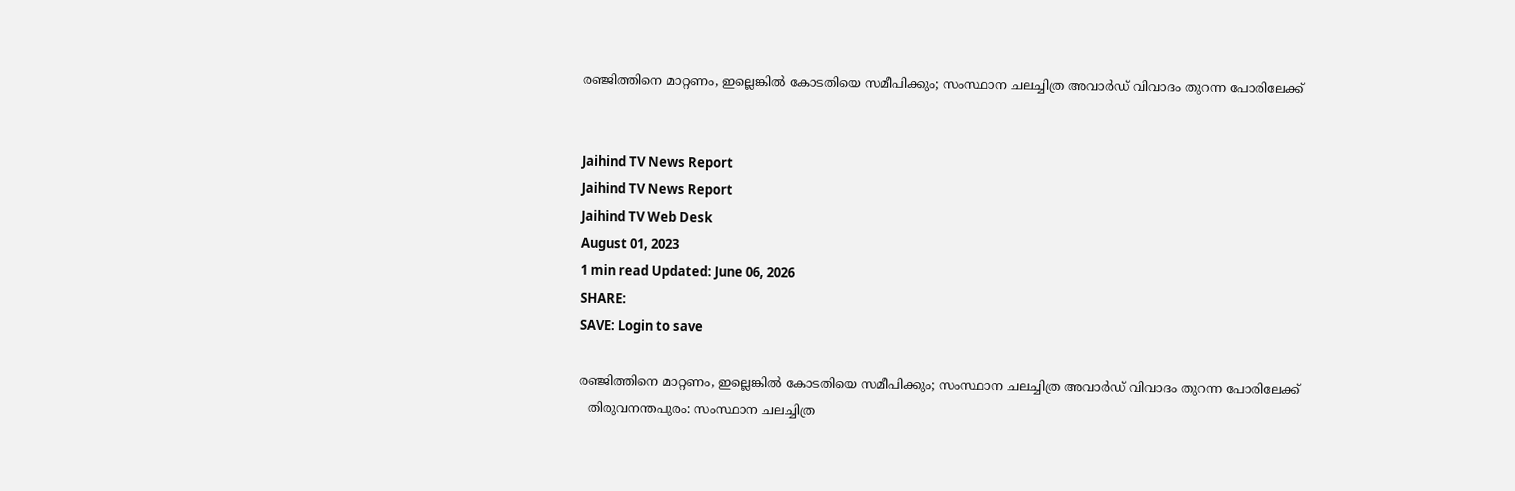രഞ്ജിത്തിനെ മാറ്റണം, ഇല്ലെങ്കില്‍ കോടതിയെ സമീപിക്കും; സംസ്ഥാന ചലച്ചിത്ര അവാർഡ് വിവാദം തുറന്ന പോരിലേക്ക്


Jaihind TV News Report
Jaihind TV News Report
Jaihind TV Web Desk
August 01, 2023
1 min read Updated: June 06, 2026
SHARE:
SAVE: Login to save

രഞ്ജിത്തിനെ മാറ്റണം, ഇല്ലെങ്കില്‍ കോടതിയെ സമീപിക്കും; സംസ്ഥാന ചലച്ചിത്ര അവാർഡ് വിവാദം തുറന്ന പോരിലേക്ക്
  തിരുവനന്തപുരം: സംസ്ഥാന ചലച്ചിത്ര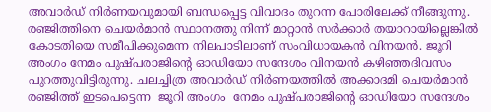അവാർഡ് നിർണയവുമായി ബന്ധപ്പെട്ട വിവാദം തുറന്ന പോരിലേക്ക് നീങ്ങുന്നു. രഞ്ജിത്തിനെ ചെയർമാൻ സ്ഥാനത്തു നിന്ന് മാറ്റാൻ സർക്കാർ തയാറായില്ലെങ്കിൽ കോടതിയെ സമീപിക്കുമെന്ന നിലപാടിലാണ് സംവിധായകൻ വിനയൻ. ജൂറി അംഗം നേമം പുഷ്പരാജിന്‍റെ ഓഡിയോ സന്ദേശം വിനയൻ കഴിഞ്ഞദിവസം പുറത്തുവിട്ടിരുന്നു. ചലച്ചിത്ര അവാർഡ് നിർണയത്തിൽ അക്കാദമി ചെയർമാൻ രഞ്ജിത്ത് ഇടപെട്ടെന്ന  ജൂറി അംഗം  നേമം പുഷ്പരാജിന്‍റെ ഓഡിയോ സന്ദേശം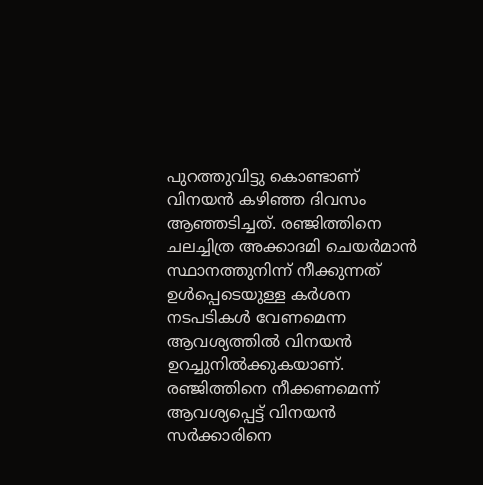പുറത്തുവിട്ടു കൊണ്ടാണ് വിനയൻ കഴിഞ്ഞ ദിവസം ആഞ്ഞടിച്ചത്. രഞ്ജിത്തിനെ ചലച്ചിത്ര അക്കാദമി ചെയർമാൻ സ്ഥാനത്തുനിന്ന് നീക്കുന്നത് ഉൾപ്പെടെയുള്ള കർശന നടപടികൾ വേണമെന്ന ആവശ്യത്തിൽ വിനയൻ ഉറച്ചുനിൽക്കുകയാണ്. രഞ്ജിത്തിനെ നീക്കണമെന്ന് ആവശ്യപ്പെട്ട് വിനയൻ സർക്കാരിനെ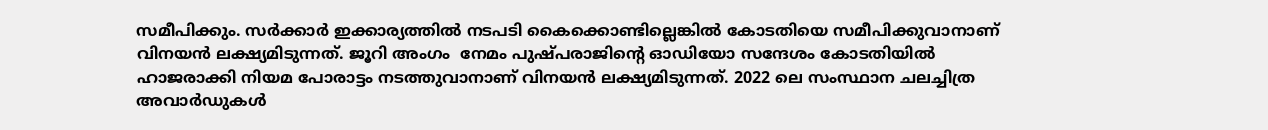സമീപിക്കും. സർക്കാർ ഇക്കാര്യത്തിൽ നടപടി കൈക്കൊണ്ടില്ലെങ്കിൽ കോടതിയെ സമീപിക്കുവാനാണ് വിനയൻ ലക്ഷ്യമിടുന്നത്. ജൂറി അംഗം  നേമം പുഷ്പരാജിന്‍റെ ഓഡിയോ സന്ദേശം കോടതിയിൽ ഹാജരാക്കി നിയമ പോരാട്ടം നടത്തുവാനാണ് വിനയൻ ലക്ഷ്യമിടുന്നത്. 2022 ലെ സംസ്ഥാന ചലച്ചിത്ര അവാർഡുകൾ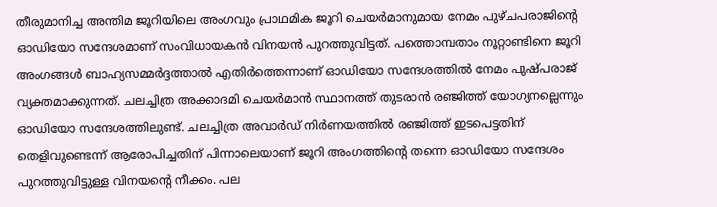തീരുമാനിച്ച അന്തിമ ജൂറിയിലെ അംഗവും പ്രാഥമിക ജൂറി ചെയർമാനുമായ നേമം പുഴ്ചപരാജിന്‍റെ ഓഡിയോ സന്ദേശമാണ് സംവിധായകൻ വിനയൻ പുറത്തുവിട്ടത്. പത്തൊമ്പതാം നൂറ്റാണ്ടിനെ ജൂറി അംഗങ്ങൾ ബാഹ്യസമ്മർദ്ദത്താൽ എതിർത്തെന്നാണ് ഓഡിയോ സന്ദേശത്തിൽ നേമം പുഷ്പരാജ് വ്യക്തമാക്കുന്നത്. ചലച്ചിത്ര അക്കാദമി ചെയർമാൻ സ്ഥാനത്ത് തുടരാൻ രഞ്ജിത്ത് യോഗ്യനല്ലെന്നും ഓഡിയോ സന്ദേശത്തിലുണ്ട്. ചലച്ചിത്ര അവാർഡ് നിർണയത്തിൽ രഞ്ജിത്ത് ഇടപെട്ടതിന് തെളിവുണ്ടെന്ന് ആരോപിച്ചതിന് പിന്നാലെയാണ് ജൂറി അംഗത്തിന്‍റെ തന്നെ ഓഡിയോ സന്ദേശം പുറത്തുവിട്ടുള്ള വിനയന്‍റെ നീക്കം. പല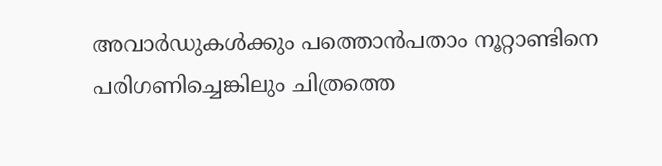അവാർഡുകൾക്കും പത്തൊൻപതാം നൂറ്റാണ്ടിനെ പരിഗണിച്ചെങ്കിലും ചിത്രത്തെ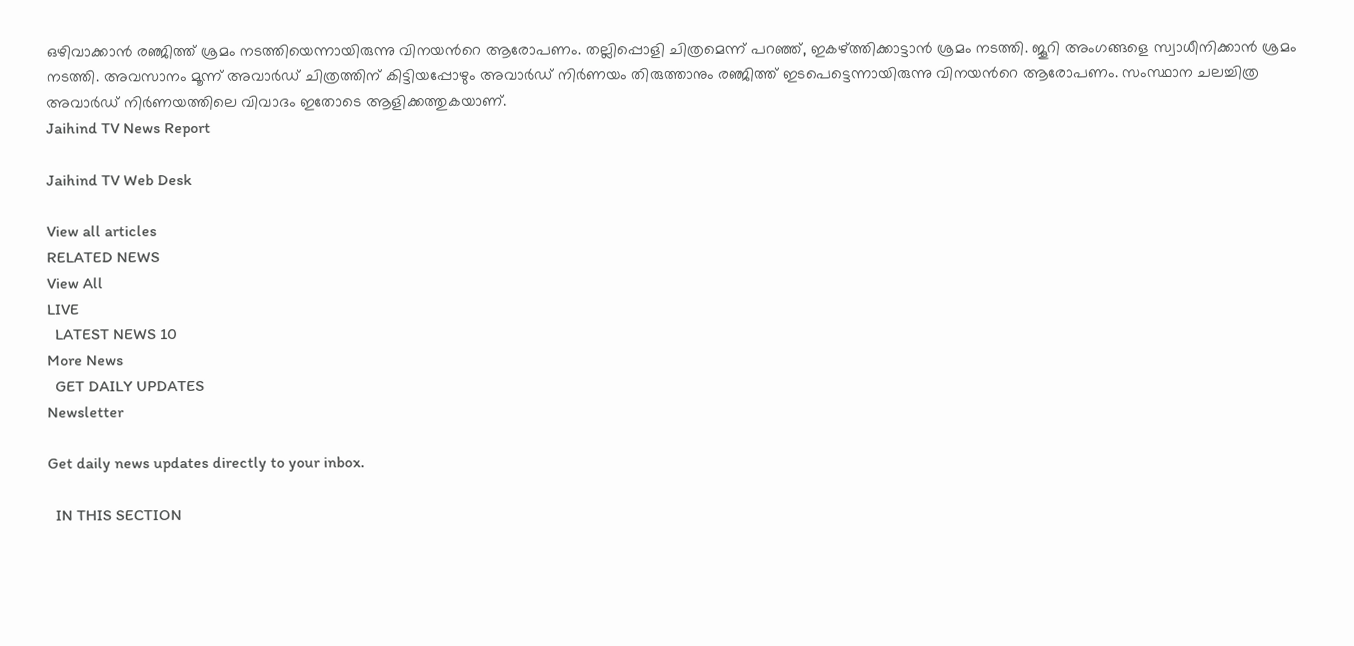ഒഴിവാക്കാൻ രഞ്ജിത്ത് ശ്രമം നടത്തിയെന്നായിരുന്നു വിനയന്‍റെ ആരോപണം. തല്ലിപ്പൊളി ചിത്രമെന്ന് പറഞ്ഞ്, ഇകഴ്ത്തിക്കാട്ടാൻ ശ്രമം നടത്തി. ജൂറി അംഗങ്ങളെ സ്വാധീനിക്കാൻ ശ്രമം നടത്തി. അവസാനം മൂന്ന് അവാർഡ് ചിത്രത്തിന് കിട്ടിയപ്പോഴും അവാർഡ് നിർണയം തിരുത്താനും രഞ്ജിത്ത് ഇടപെട്ടെന്നായിരുന്നു വിനയന്‍റെ ആരോപണം. സംസ്ഥാന ചലച്ചിത്ര അവാർഡ് നിർണയത്തിലെ വിവാദം ഇതോടെ ആളിക്കത്തുകയാണ്.
Jaihind TV News Report

Jaihind TV Web Desk

View all articles
RELATED NEWS
View All
LIVE
  LATEST NEWS 10
More News
  GET DAILY UPDATES
Newsletter

Get daily news updates directly to your inbox.

  IN THIS SECTION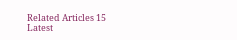Related Articles 15
Latest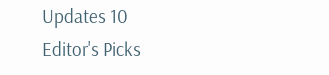Updates 10
Editor's Picks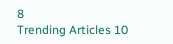8
Trending Articles 10